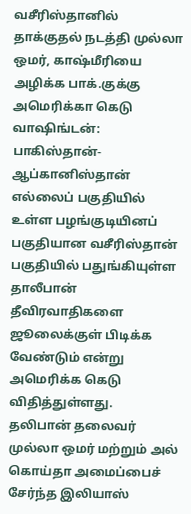வசீரிஸ்தானில் தாக்குதல் நடத்தி முல்லா ஒமர், காஷ்மீரியை அழிக்க பாக்.குக்கு அமெரிக்கா கெடு
வாஷிங்டன்: பாகிஸ்தான்-ஆப்கானிஸ்தான் எல்லைப் பகுதியில் உள்ள பழங்குடியினப் பகுதியான வசீரிஸ்தான் பகுதியில் பதுங்கியுள்ள தாலீபான் தீவிரவாதிகளை ஜூலைக்குள் பிடிக்க வேண்டும் என்று அமெரிக்க கெடு விதித்துள்ளது.
தலிபான் தலைவர் முல்லா ஒமர் மற்றும் அல் கொய்தா அமைப்பைச் சேர்ந்த இலியாஸ்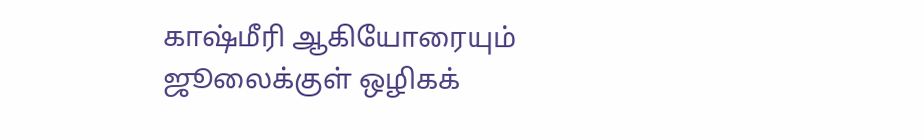காஷ்மீரி ஆகியோரையும் ஜூலைக்குள் ஒழிகக்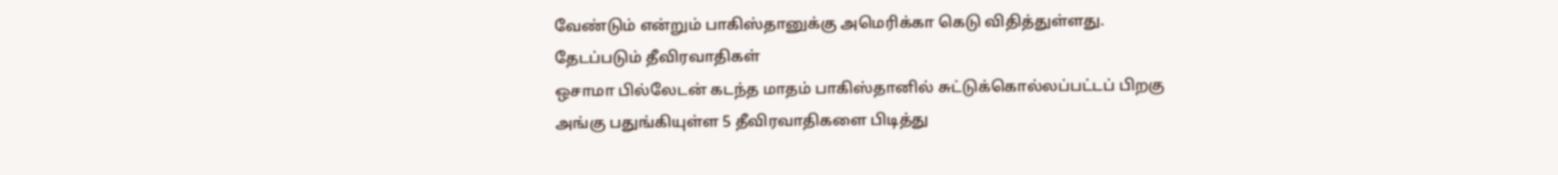வேண்டும் என்றும் பாகிஸ்தானுக்கு அமெரிக்கா கெடு விதித்துள்ளது.
தேடப்படும் தீவிரவாதிகள்
ஒசாமா பில்லேடன் கடந்த மாதம் பாகிஸ்தானில் சுட்டுக்கொல்லப்பட்டப் பிறகு அங்கு பதுங்கியுள்ள 5 தீவிரவாதிகளை பிடித்து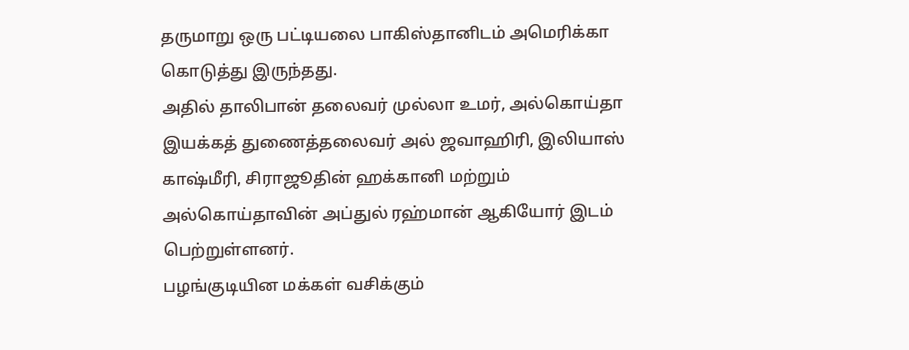தருமாறு ஒரு பட்டியலை பாகிஸ்தானிடம் அமெரிக்கா கொடுத்து இருந்தது.
அதில் தாலிபான் தலைவர் முல்லா உமர், அல்கொய்தா இயக்கத் துணைத்தலைவர் அல் ஜவாஹிரி, இலியாஸ் காஷ்மீரி, சிராஜூதின் ஹக்கானி மற்றும் அல்கொய்தாவின் அப்துல் ரஹ்மான் ஆகியோர் இடம் பெற்றுள்ளனர்.
பழங்குடியின மக்கள் வசிக்கும்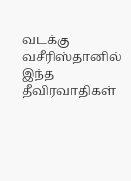வடக்கு வசீரிஸ்தானில் இந்த தீவிரவாதிகள்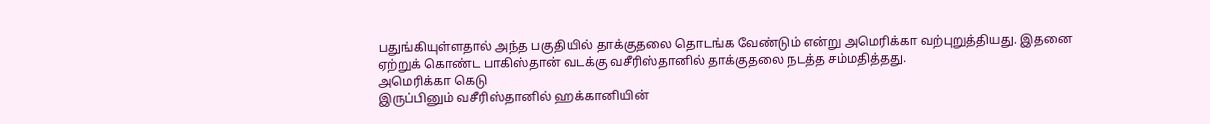பதுங்கியுள்ளதால் அந்த பகுதியில் தாக்குதலை தொடங்க வேண்டும் என்று அமெரிக்கா வற்புறுத்தியது. இதனை ஏற்றுக் கொண்ட பாகிஸ்தான் வடக்கு வசீரிஸ்தானில் தாக்குதலை நடத்த சம்மதித்தது.
அமெரிக்கா கெடு
இருப்பினும் வசீரிஸ்தானில் ஹக்கானியின்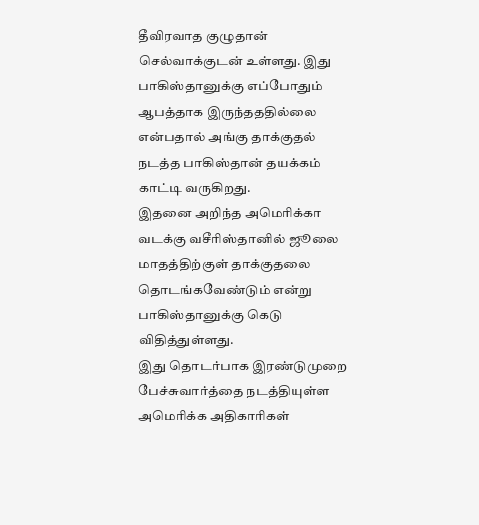தீவிரவாத குழுதான் செல்வாக்குடன் உள்ளது. இது பாகிஸ்தானுக்கு எப்போதும் ஆபத்தாக இருந்தததில்லை என்பதால் அங்கு தாக்குதல் நடத்த பாகிஸ்தான் தயக்கம் காட்டி வருகிறது.
இதனை அறிந்த அமெரிக்கா வடக்கு வசீரிஸ்தானில் ஜூலை மாதத்திற்குள் தாக்குதலை தொடங்கவேண்டும் என்று பாகிஸ்தானுக்கு கெடு விதித்துள்ளது.
இது தொடர்பாக இரண்டுமுறை பேச்சுவார்த்தை நடத்தியுள்ள அமெரிக்க அதிகாரிகள்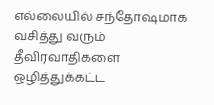எல்லையில் சந்தோஷமாக வசித்து வரும் தீவிரவாதிகளை ஒழித்துக்கட்ட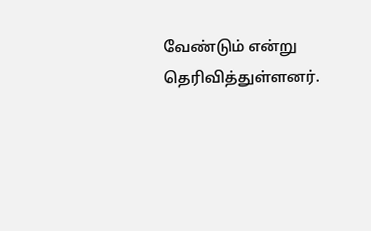வேண்டும் என்று தெரிவித்துள்ளனர்.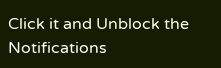Click it and Unblock the Notifications